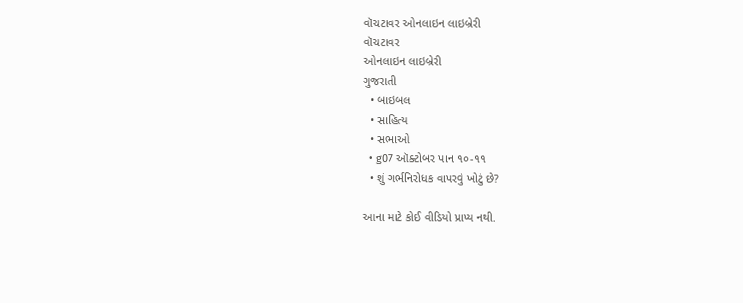વૉચટાવર ઓનલાઇન લાઇબ્રેરી
વૉચટાવર
ઓનલાઇન લાઇબ્રેરી
ગુજરાતી
  • બાઇબલ
  • સાહિત્ય
  • સભાઓ
  • g07 ઑક્ટોબર પાન ૧૦-૧૧
  • શું ગર્ભનિરોધક વાપરવું ખોટું છે?

આના માટે કોઈ વીડિયો પ્રાપ્ય નથી.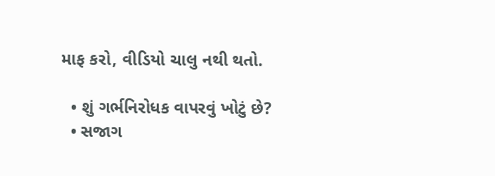માફ કરો, વીડિયો ચાલુ નથી થતો.

  • શું ગર્ભનિરોધક વાપરવું ખોટું છે?
  • સજાગ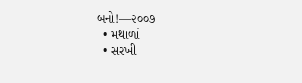બનો!—૨૦૦૭
  • મથાળાં
  • સરખી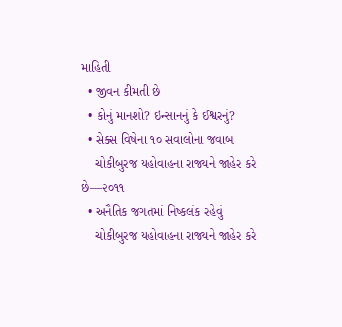માહિતી
  • જીવન કીમતી છે
  • કોનું માનશો? ઇન્સાનનું કે ઈશ્વરનું?
  • સેક્સ વિષેના ૧૦ સવાલોના જવાબ
    ચોકીબુરજ યહોવાહના રાજ્યને જાહેર કરે છે—૨૦૧૧
  • અનૈતિક જગતમાં નિષ્કલંક રહેવું
    ચોકીબુરજ યહોવાહના રાજ્યને જાહેર કરે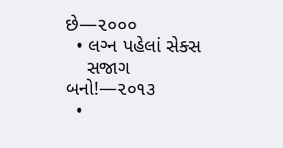છે—૨૦૦૦
  • લગ્‍ન પહેલાં સેક્સ
    સજાગ બનો!—૨૦૧૩
  •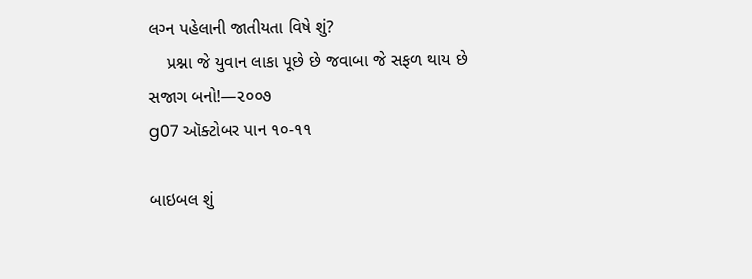લગ્‍ન પહેલાની જાતીયતા વિષે શું?
    પ્રશ્ના જે યુવાન લાકા પૂછે છે જવાબા જે સફળ થાય છે
સજાગ બનો!—૨૦૦૭
g07 ઑક્ટોબર પાન ૧૦-૧૧

બાઇબલ શું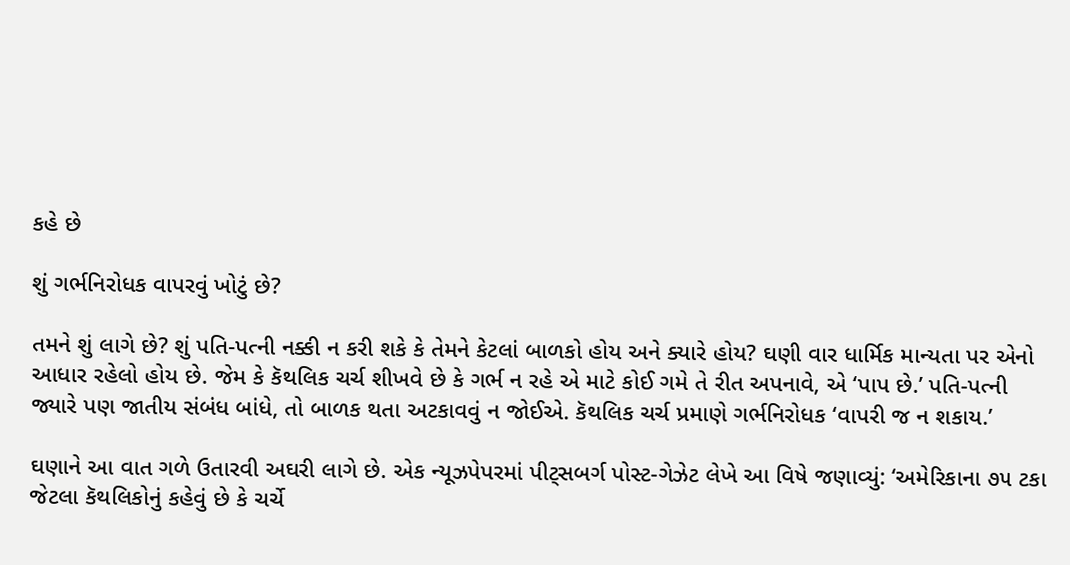કહે છે

શું ગર્ભનિરોધક વાપરવું ખોટું છે?

તમને શું લાગે છે? શું પતિ-પત્ની નક્કી ન કરી શકે કે તેમને કેટલાં બાળકો હોય અને ક્યારે હોય? ઘણી વાર ધાર્મિક માન્યતા પર એનો આધાર રહેલો હોય છે. જેમ કે કૅથલિક ચર્ચ શીખવે છે કે ગર્ભ ન રહે એ માટે કોઈ ગમે તે રીત અપનાવે, એ ‘પાપ છે.’ પતિ-પત્ની જ્યારે પણ જાતીય સંબંધ બાંધે, તો બાળક થતા અટકાવવું ન જોઈએ. કૅથલિક ચર્ચ પ્રમાણે ગર્ભનિરોધક ‘વાપરી જ ન શકાય.’

ઘણાને આ વાત ગળે ઉતારવી અઘરી લાગે છે. એક ન્યૂઝપેપરમાં પીટ્‌સબર્ગ પોસ્ટ-ગેઝેટ લેખે આ વિષે જણાવ્યું: ‘અમેરિકાના ૭૫ ટકા જેટલા કૅથલિકોનું કહેવું છે કે ચર્ચે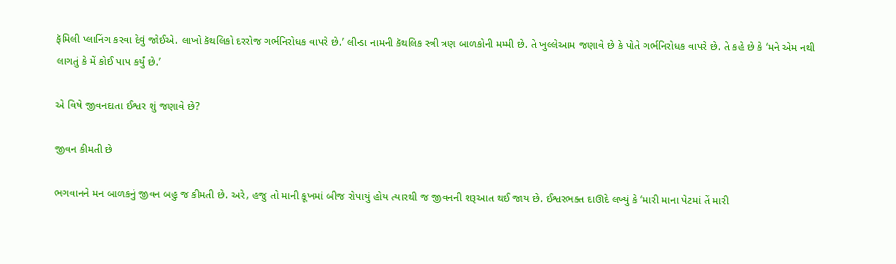ફૅમિલી પ્લાનિંગ કરવા દેવું જોઈએ. લાખો કૅથલિકો દરરોજ ગર્ભનિરોધક વાપરે છે.’ લીન્ડા નામની કૅથલિક સ્ત્રી ત્રણ બાળકોની મમ્મી છે. તે ખુલ્લેઆમ જણાવે છે કે પોતે ગર્ભનિરોધક વાપરે છે. તે કહે છે કે ‘મને એમ નથી લાગતું કે મેં કોઈ પાપ કર્યું છે.’

એ વિષે જીવનદાતા ઈશ્વર શું જણાવે છે?

જીવન કીમતી છે

ભગવાનને મન બાળકનું જીવન બહુ જ કીમતી છે. અરે, હજુ તો માની કૂખમાં બીજ રોપાયું હોય ત્યારથી જ જીવનની શરૂઆત થઈ જાય છે. ઈશ્વરભક્ત દાઊદે લખ્યું કે ‘મારી માના પેટમાં તેં મારી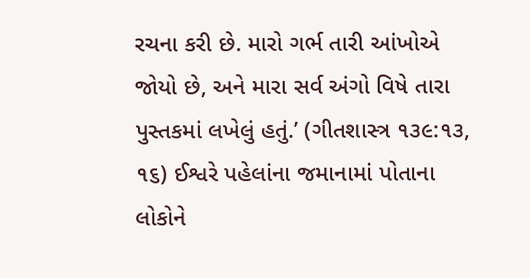રચના કરી છે. મારો ગર્ભ તારી આંખોએ જોયો છે, અને મારા સર્વ અંગો વિષે તારા પુસ્તકમાં લખેલું હતું.’ (ગીતશાસ્ત્ર ૧૩૯:૧૩, ૧૬) ઈશ્વરે પહેલાંના જમાનામાં પોતાના લોકોને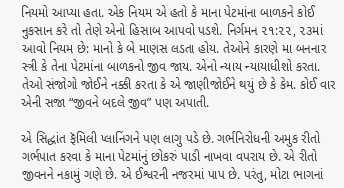નિયમો આપ્યા હતા. એક નિયમ એ હતો કે માના પેટમાંના બાળકને કોઈ નુકસાન કરે તો તેણે એનો હિસાબ આપવો પડશે. નિર્ગમન ૨૧:૨૨, ૨૩માં આવો નિયમ છે: માનો કે બે માણસ લડતા હોય. તેઓને કારણે મા બનનાર સ્ત્રી કે તેના પેટમાંના બાળકનો જીવ જાય. એનો ન્યાય ન્યાયાધીશો કરતા. તેઓ સંજોગો જોઈને નક્કી કરતા કે એ જાણીજોઈને થયું છે કે કેમ. કોઈ વાર એની સજા “જીવને બદલે જીવ” પણ અપાતી.

એ સિદ્ધાંત ફૅમિલી પ્લાનિંગને પણ લાગુ પડે છે. ગર્ભનિરોધની અમુક રીતો ગર્ભપાત કરવા કે માના પેટમાંનું છોકરું પાડી નાખવા વપરાય છે. એ રીતો જીવનને નકામું ગણે છે. એ ઈશ્વરની નજરમાં પાપ છે. પરંતુ, મોટા ભાગનાં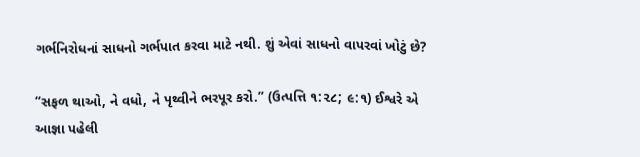ગર્ભનિરોધનાં સાધનો ગર્ભપાત કરવા માટે નથી. શું એવાં સાધનો વાપરવાં ખોટું છે?

“સફળ થાઓ, ને વધો, ને પૃથ્વીને ભરપૂર કરો.” (ઉત્પત્તિ ૧:૨૮; ૯:૧) ઈશ્વરે એ આજ્ઞા પહેલી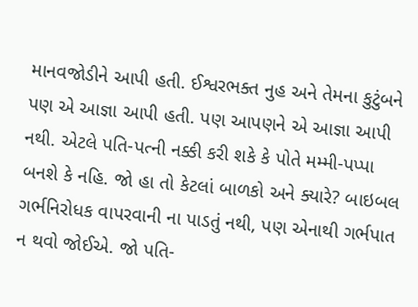માનવજોડીને આપી હતી. ઈશ્વરભક્ત નુહ અને તેમના કુટુંબને પણ એ આજ્ઞા આપી હતી. પણ આપણને એ આજ્ઞા આપી નથી. એટલે પતિ-પત્ની નક્કી કરી શકે કે પોતે મમ્મી-પપ્પા બનશે કે નહિ. જો હા તો કેટલાં બાળકો અને ક્યારે? બાઇબલ ગર્ભનિરોધક વાપરવાની ના પાડતું નથી, પણ એનાથી ગર્ભપાત ન થવો જોઈએ. જો પતિ-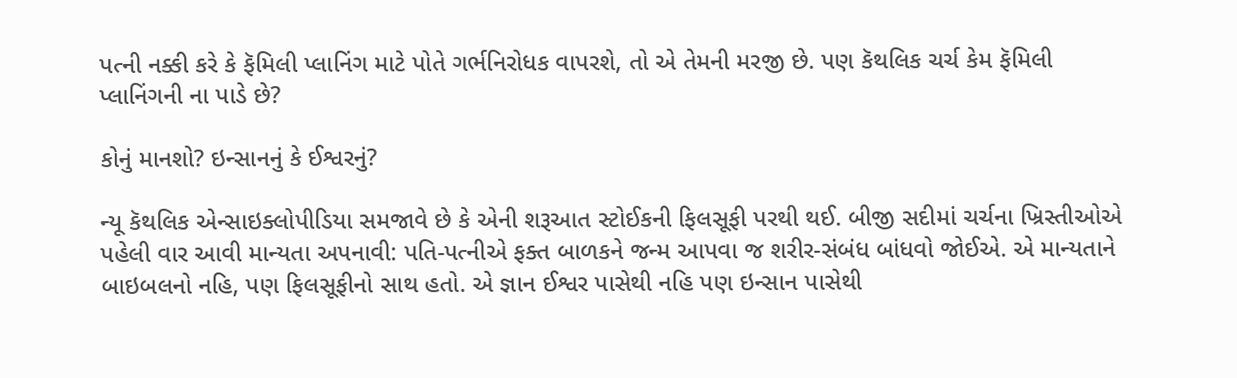પત્ની નક્કી કરે કે ફૅમિલી પ્લાનિંગ માટે પોતે ગર્ભનિરોધક વાપરશે, તો એ તેમની મરજી છે. પણ કૅથલિક ચર્ચ કેમ ફૅમિલી પ્લાનિંગની ના પાડે છે?

કોનું માનશો? ઇન્સાનનું કે ઈશ્વરનું?

ન્યૂ કૅથલિક એન્સાઇક્લોપીડિયા સમજાવે છે કે એની શરૂઆત સ્ટોઈકની ફિલસૂફી પરથી થઈ. બીજી સદીમાં ચર્ચના ખ્રિસ્તીઓએ પહેલી વાર આવી માન્યતા અપનાવી: પતિ-પત્નીએ ફક્ત બાળકને જન્મ આપવા જ શરીર-સંબંધ બાંધવો જોઈએ. એ માન્યતાને બાઇબલનો નહિ, પણ ફિલસૂફીનો સાથ હતો. એ જ્ઞાન ઈશ્વર પાસેથી નહિ પણ ઇન્સાન પાસેથી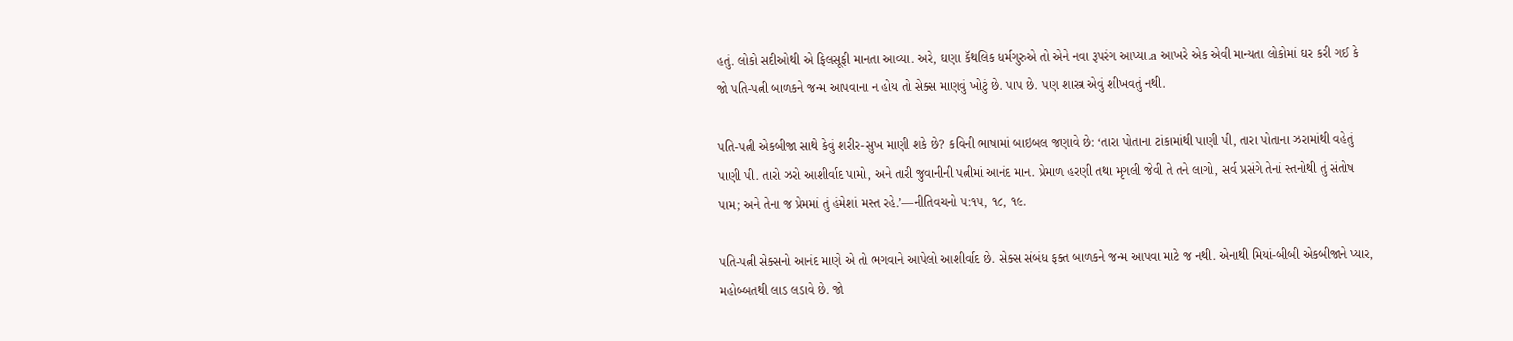હતું. લોકો સદીઓથી એ ફિલસૂફી માનતા આવ્યા. અરે, ઘણા કૅથલિક ધર્મગુરુએ તો એને નવા રૂપરંગ આપ્યા.a આખરે એક એવી માન્યતા લોકોમાં ઘર કરી ગઈ કે જો પતિ-પત્ની બાળકને જન્મ આપવાના ન હોય તો સેક્સ માણવું ખોટું છે. પાપ છે. પણ શાસ્ત્ર એવું શીખવતું નથી.

પતિ-પત્ની એકબીજા સાથે કેવું શરીર-સુખ માણી શકે છે? કવિની ભાષામાં બાઇબલ જણાવે છે: ‘તારા પોતાના ટાંકામાંથી પાણી પી, તારા પોતાના ઝરામાંથી વહેતું પાણી પી. તારો ઝરો આશીર્વાદ પામો, અને તારી જુવાનીની પત્નીમાં આનંદ માન. પ્રેમાળ હરણી તથા મૃગલી જેવી તે તને લાગો, સર્વ પ્રસંગે તેનાં સ્તનોથી તું સંતોષ પામ; અને તેના જ પ્રેમમાં તું હંમેશાં મસ્ત રહે.’—નીતિવચનો ૫:૧૫, ૧૮, ૧૯.

પતિ-પત્ની સેક્સનો આનંદ માણે એ તો ભગવાને આપેલો આશીર્વાદ છે. સેક્સ સંબંધ ફક્ત બાળકને જન્મ આપવા માટે જ નથી. એનાથી મિયાં-બીબી એકબીજાને પ્યાર, મહોબ્બતથી લાડ લડાવે છે. જો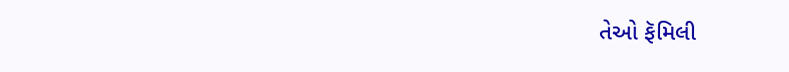તેઓ ફૅમિલી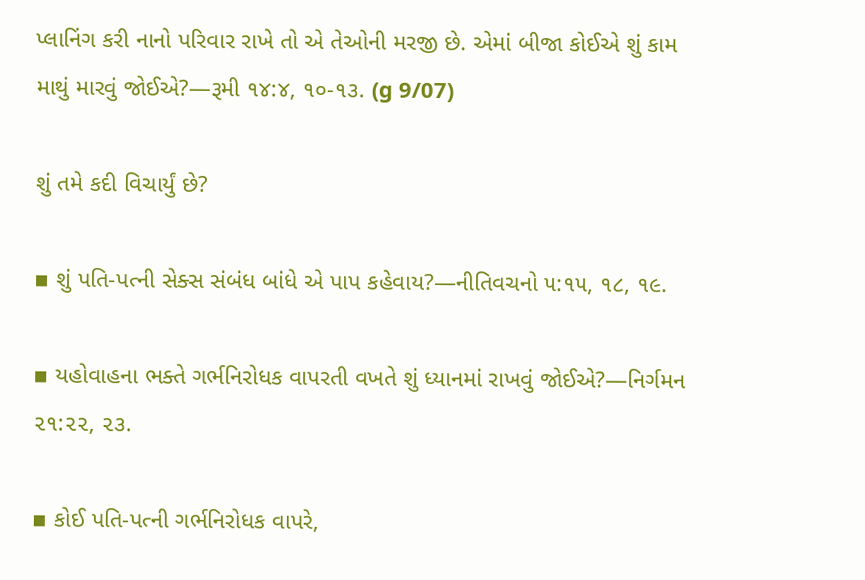પ્લાનિંગ કરી નાનો પરિવાર રાખે તો એ તેઓની મરજી છે. એમાં બીજા કોઈએ શું કામ માથું મારવું જોઈએ?—રૂમી ૧૪:૪, ૧૦-૧૩. (g 9/07)

શું તમે કદી વિચાર્યું છે?

▪ શું પતિ-પત્ની સેક્સ સંબંધ બાંધે એ પાપ કહેવાય?—નીતિવચનો ૫:૧૫, ૧૮, ૧૯.

▪ યહોવાહના ભક્તે ગર્ભનિરોધક વાપરતી વખતે શું ધ્યાનમાં રાખવું જોઈએ?—નિર્ગમન ૨૧:૨૨, ૨૩.

▪ કોઈ પતિ-પત્ની ગર્ભનિરોધક વાપરે,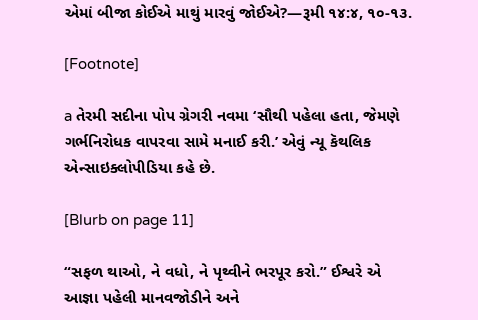એમાં બીજા કોઈએ માથું મારવું જોઈએ?—રૂમી ૧૪:૪, ૧૦-૧૩.

[Footnote]

a તેરમી સદીના પોપ ગ્રેગરી નવમા ‘સૌથી પહેલા હતા, જેમણે ગર્ભનિરોધક વાપરવા સામે મનાઈ કરી.’ એવું ન્યૂ કૅથલિક એન્સાઇક્લોપીડિયા કહે છે.

[Blurb on page 11]

“સફળ થાઓ, ને વધો, ને પૃથ્વીને ભરપૂર કરો.” ઈશ્વરે એ આજ્ઞા પહેલી માનવજોડીને અને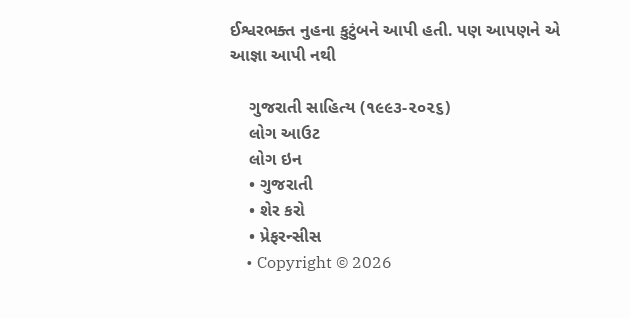ઈશ્વરભક્ત નુહના કુટુંબને આપી હતી. પણ આપણને એ આજ્ઞા આપી નથી

    ગુજરાતી સાહિત્ય (૧૯૯૩-૨૦૨૬)
    લોગ આઉટ
    લોગ ઇન
    • ગુજરાતી
    • શેર કરો
    • પ્રેફરન્સીસ
    • Copyright © 2026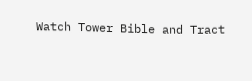Watch Tower Bible and Tract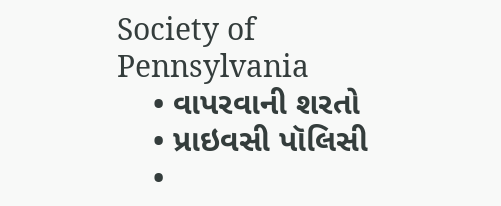Society of Pennsylvania
    • વાપરવાની શરતો
    • પ્રાઇવસી પૉલિસી
    •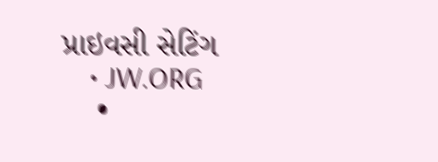પ્રાઇવસી સેટિંગ
    • JW.ORG
    •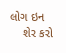લોગ ઇન
    શેર કરો